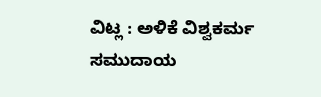ವಿಟ್ಲ : ಅಳಿಕೆ ವಿಶ್ವಕರ್ಮ ಸಮುದಾಯ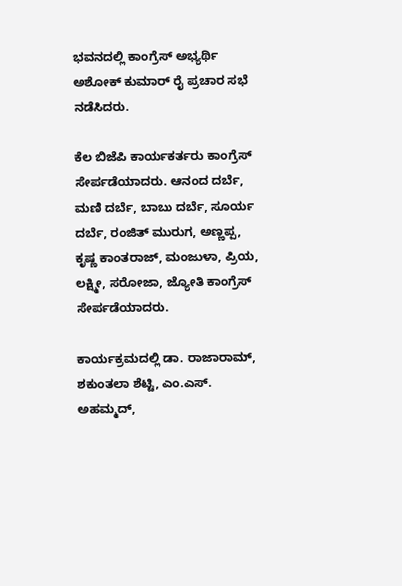ಭವನದಲ್ಲಿ ಕಾಂಗ್ರೆಸ್ ಅಭ್ಯರ್ಥಿ ಅಶೋಕ್ ಕುಮಾರ್ ರೈ ಪ್ರಚಾರ ಸಭೆ ನಡೆಸಿದರು.

ಕೆಲ ಬಿಜೆಪಿ ಕಾರ್ಯಕರ್ತರು ಕಾಂಗ್ರೆಸ್ ಸೇರ್ಪಡೆಯಾದರು. ಆನಂದ ದರ್ಬೆ, ಮಣಿ ದರ್ಬೆ, ಬಾಬು ದರ್ಬೆ, ಸೂರ್ಯ ದರ್ಬೆ, ರಂಜಿತ್ ಮುರುಗ, ಅಣ್ಣಪ್ಪ, ಕೃಷ್ಣ ಕಾಂತರಾಜ್, ಮಂಜುಳಾ, ಪ್ರಿಯ, ಲಕ್ಷ್ಮೀ, ಸರೋಜಾ, ಜ್ಯೋತಿ ಕಾಂಗ್ರೆಸ್ ಸೇರ್ಪಡೆಯಾದರು.

ಕಾರ್ಯಕ್ರಮದಲ್ಲಿ ಡಾ. ರಾಜಾರಾಮ್, ಶಕುಂತಲಾ ಶೆಟ್ಟಿ, ಎಂ.ಎಸ್. ಅಹಮ್ಮದ್,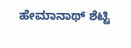ಹೇಮಾನಾಥ್ ಶೆಟ್ಟಿ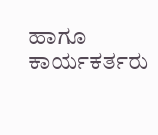ಹಾಗೂ ಕಾರ್ಯಕರ್ತರು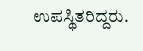ಉಪಸ್ಥಿತರಿದ್ದರು.